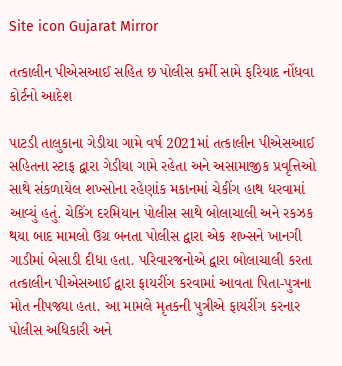Site icon Gujarat Mirror

તત્કાલીન પીએસઆઈ સહિત છ પોલીસ કર્મી સામે ફરિયાદ નોંધવા કોર્ટનો આદેશ

પાટડી તાલુકાના ગેડીયા ગામે વર્ષ 2021માં તત્કાલીન પીએસઆઈ સહિતના સ્ટાફ દ્વારા ગેડીયા ગામે રહેતા અને અસામાજીક પ્રવૃત્તિઓ સાથે સંકળાયેલ શખ્સોના રહેણાંક મકાનમાં ચેકીંગ હાથ ધરવામાં આવ્યું હતું. ચેકિંગ દરમિયાન પોલીસ સાથે બોલાચાલી અને રકઝક થયા બાદ મામલો ઉગ્ર બનતા પોલીસ દ્વારા એક શખ્સને ખાનગી ગાડીમાં બેસાડી દીધા હતા. પરિવારજનોએ દ્વારા બોલાચાલી કરતા તત્કાલીન પીએસઆઈ દ્વારા ફાયરીંગ કરવામાં આવતા પિતા-પુત્રના મોત નીપજ્યા હતા. આ મામલે મૃતકની પુત્રીએ ફાયરીંગ કરનાર પોલીસ અધિકારી અને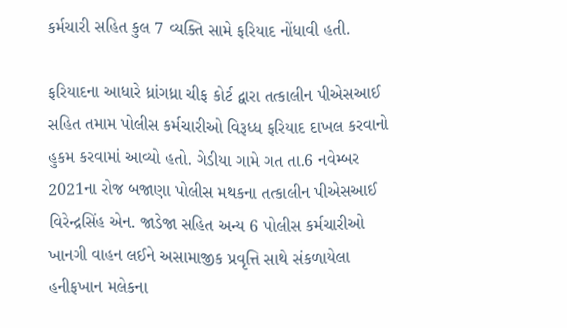કર્મચારી સહિત કુલ 7 વ્યક્તિ સામે ફરિયાદ નોંધાવી હતી.

ફરિયાદના આધારે ધ્રાંગધ્રા ચીફ કોર્ટ દ્વારા તત્કાલીન પીએસઆઈ સહિત તમામ પોલીસ કર્મચારીઓ વિરૂધ્ધ ફરિયાદ દાખલ કરવાનો હુકમ કરવામાં આવ્યો હતો. ગેડીયા ગામે ગત તા.6 નવેમ્બર 2021ના રોજ બજાણા પોલીસ મથકના તત્કાલીન પીએસઆઈ વિરેન્દ્રસિંહ એન. જાડેજા સહિત અન્ય 6 પોલીસ કર્મચારીઓ ખાનગી વાહન લઈને અસામાજીક પ્રવૃત્તિ સાથે સંકળાયેલા હનીફખાન મલેકના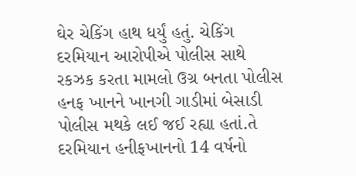ઘેર ચેકિંગ હાથ ધર્યું હતું. ચેકિંગ દરમિયાન આરોપીએ પોલીસ સાથે રકઝક કરતા મામલો ઉગ્ર બનતા પોલીસ હનફ ખાનને ખાનગી ગાડીમાં બેસાડી પોલીસ મથકે લઈ જઈ રહ્યા હતાં.તે દરમિયાન હનીફખાનનો 14 વર્ષનો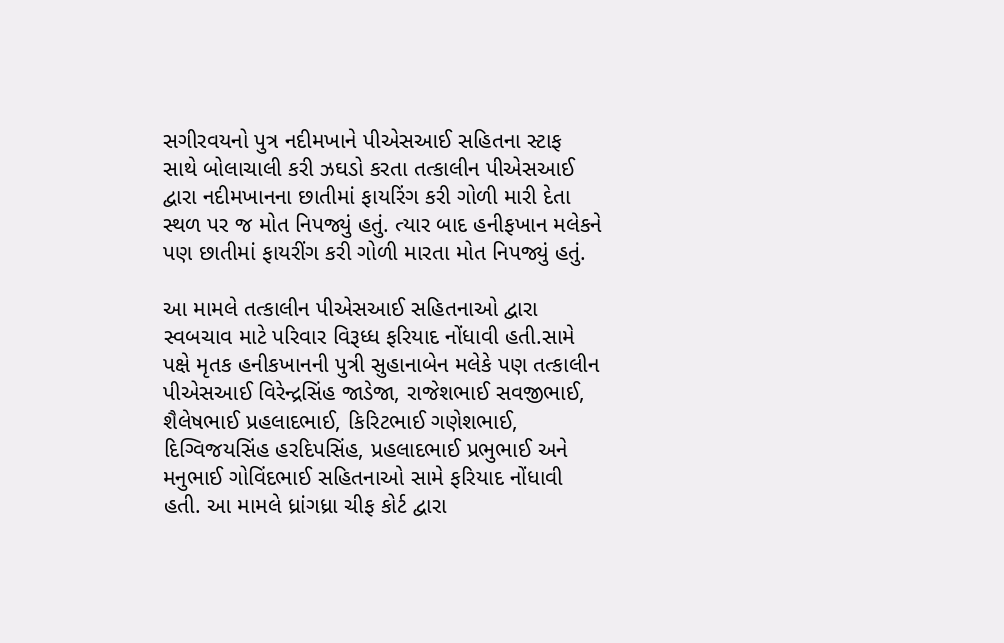સગીરવયનો પુત્ર નદીમખાને પીએસઆઈ સહિતના સ્ટાફ સાથે બોલાચાલી કરી ઝઘડો કરતા તત્કાલીન પીએસઆઈ દ્વારા નદીમખાનના છાતીમાં ફાયરિંગ કરી ગોળી મારી દેતા સ્થળ પર જ મોત નિપજ્યું હતું. ત્યાર બાદ હનીફખાન મલેકને પણ છાતીમાં ફાયરીંગ કરી ગોળી મારતા મોત નિપજ્યું હતું.

આ મામલે તત્કાલીન પીએસઆઈ સહિતનાઓ દ્વારા સ્વબચાવ માટે પરિવાર વિરૂધ્ધ ફરિયાદ નોંધાવી હતી.સામે પક્ષે મૃતક હનીકખાનની પુત્રી સુહાનાબેન મલેકે પણ તત્કાલીન પીએસઆઈ વિરેન્દ્રસિંહ જાડેજા, રાજેશભાઈ સવજીભાઈ, શૈલેષભાઈ પ્રહલાદભાઈ, કિરિટભાઈ ગણેશભાઈ, દિગ્વિજયસિંહ હરદિપસિંહ, પ્રહલાદભાઈ પ્રભુભાઈ અને મનુભાઈ ગોવિંદભાઈ સહિતનાઓ સામે ફરિયાદ નોંધાવી હતી. આ મામલે ધ્રાંગધ્રા ચીફ કોર્ટ દ્વારા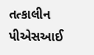તત્કાલીન પીએસઆઈ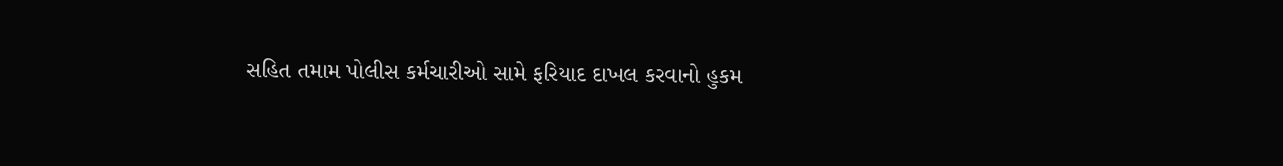સહિત તમામ પોલીસ કર્મચારીઓ સામે ફરિયાદ દાખલ કરવાનો હુકમ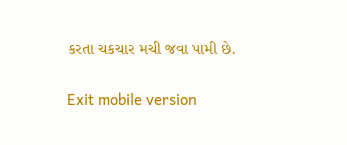કરતા ચકચાર મચી જવા પામી છે.

Exit mobile version